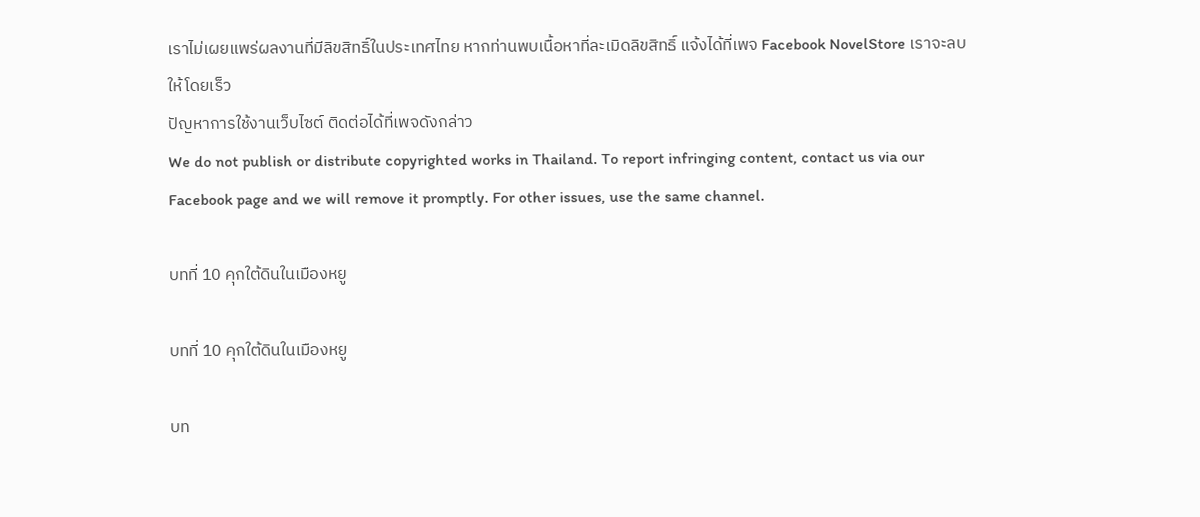เราไม่เผยแพร่ผลงานที่มีลิขสิทธิ์ในประเทศไทย หากท่านพบเนื้อหาที่ละเมิดลิขสิทธิ์ แจ้งได้ที่เพจ Facebook NovelStore เราจะลบให้โดยเร็ว
ปัญหาการใช้งานเว็บไซต์ ติดต่อได้ที่เพจดังกล่าว
We do not publish or distribute copyrighted works in Thailand. To report infringing content, contact us via our Facebook page and we will remove it promptly. For other issues, use the same channel.

บทที่ 10 คุกใต้ดินในเมืองหยู

บทที่ 10 คุกใต้ดินในเมืองหยู

บท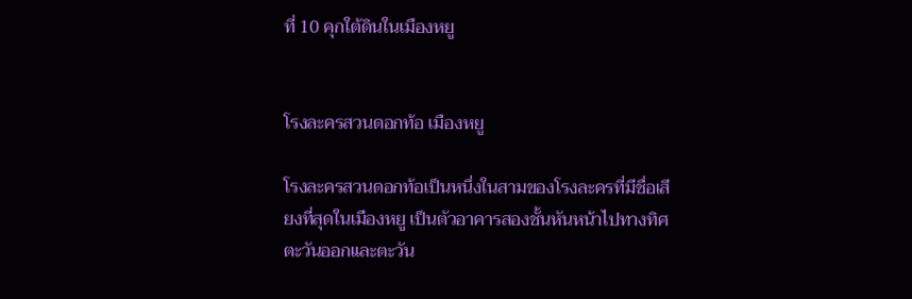ที่ 10 คุกใต้ดินในเมืองหยู


โรงละครสวนดอกท้อ เมืองหยู

โรงละครสวนดอกท้อเป็นหนึ่งในสามของโรงละครที่มีชื่อเสียงที่สุดในเมืองหยู เป็นตัวอาคารสองชั้นหันหน้าไปทางทิศตะวันออกและตะวัน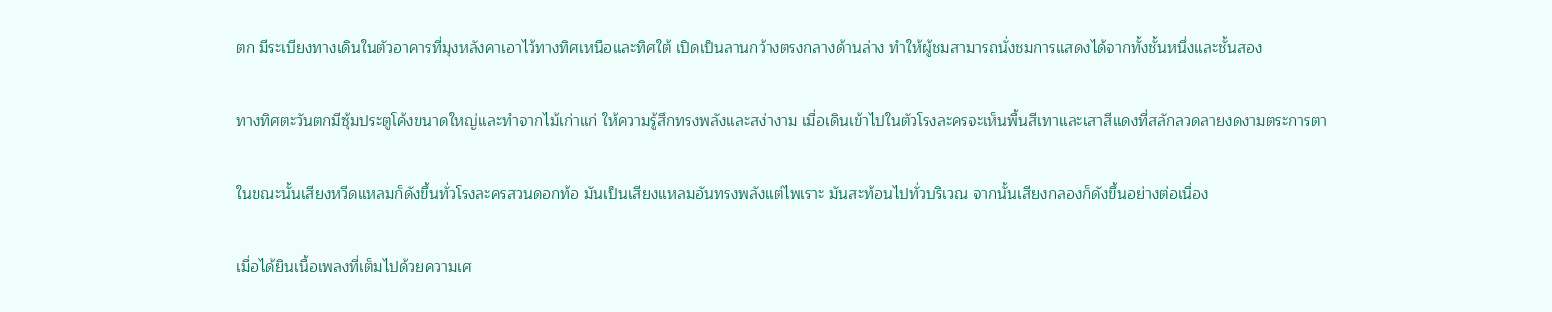ตก มีระเบียงทางเดินในตัวอาคารที่มุงหลังคาเอาไว้ทางทิศเหนือและทิศใต้ เปิดเป็นลานกว้างตรงกลางด้านล่าง ทำให้ผู้ชมสามารถนั่งชมการแสดงได้จากทั้งชั้นหนึ่งและชั้นสอง

ทางทิศตะวันตกมีซุ้มประตูโค้งขนาดใหญ่และทำจากไม้เก่าแก่ ให้ความรู้สึกทรงพลังและสง่างาม เมื่อเดินเข้าไปในตัวโรงละครจะเห็นพื้นสีเทาและเสาสีแดงที่สลักลวดลายงดงามตระการตา

ในขณะนั้นเสียงหวีดแหลมก็ดังขึ้นทั่วโรงละครสวนดอกท้อ มันเป็นเสียงแหลมอันทรงพลังแต่ไพเราะ มันสะท้อนไปทั่วบริเวณ จากนั้นเสียงกลองก็ดังขึ้นอย่างต่อเนื่อง

เมื่อได้ยินเนื้อเพลงที่เต็มไปด้วยความเศ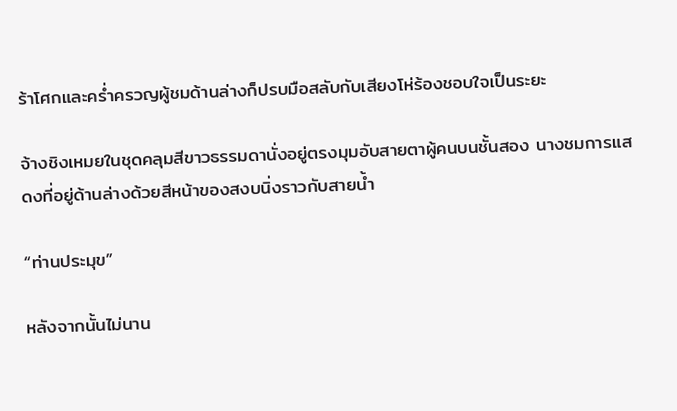ร้าโศกและคร่ำครวญผู้ชมด้านล่างก็ปรบมือสลับกับเสียงโห่ร้องชอบใจเป็นระยะ

จ้างชิงเหมยในชุดคลุมสีขาวธรรมดานั่งอยู่ตรงมุมอับสายตาผู้คนบนชั้นสอง นางชมการแสดงที่อยู่ด้านล่างด้วยสีหน้าของสงบนิ่งราวกับสายน้ำ

“ท่านประมุข”

หลังจากนั้นไม่นาน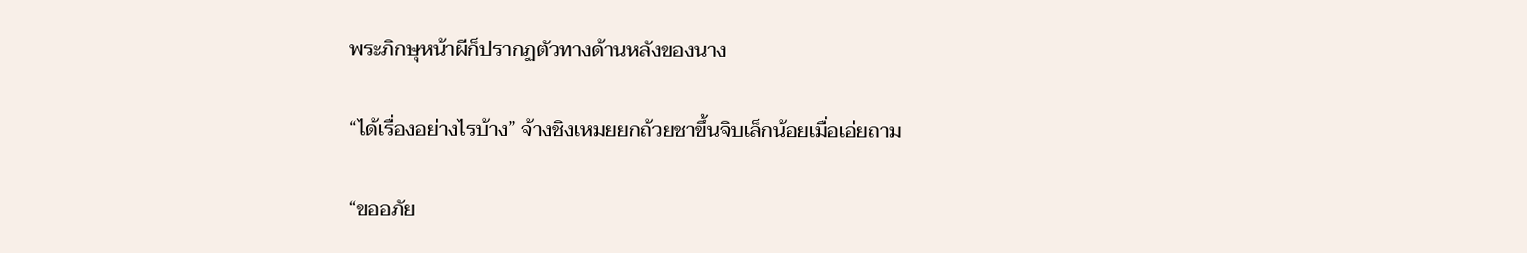พระภิกษุหน้าผีก็ปรากฏตัวทางด้านหลังของนาง

“ได้เรื่องอย่างไรบ้าง” จ้างชิงเหมยยกถ้วยชาขึ้นจิบเล็กน้อยเมื่อเอ่ยถาม

“ขออภัย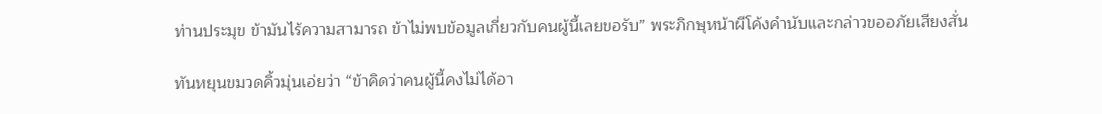ท่านประมุข ข้ามันไร้ความสามารถ ข้าไม่พบข้อมูลเกี่ยวกับคนผู้นี้เลยขอรับ” พระภิกษุหน้าผีโค้งคำนับและกล่าวขออภัยเสียงสั่น

ทันหยุนขมวดคิ้วมุ่นเอ่ยว่า “ข้าคิดว่าคนผู้นี้คงไม่ได้อา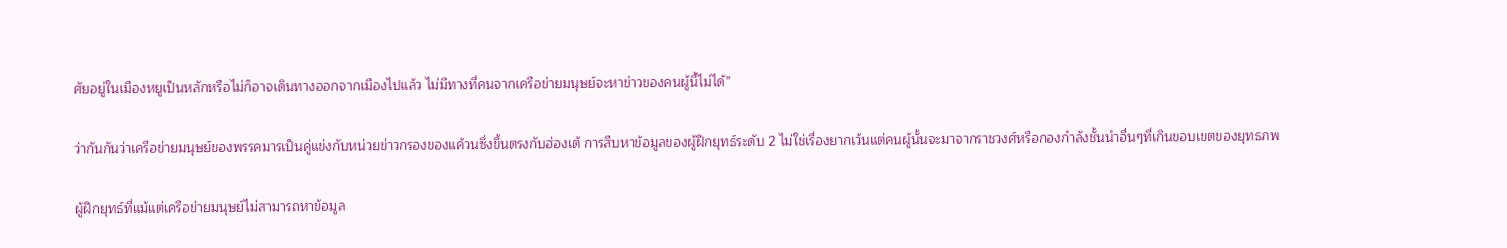ศัยอยู่ในเมืองหยูเป็นหลักหรือไม่ก็อาจเดินทางออกจากเมืองไปแล้ว ไม่มีทางที่คนจากเครือข่ายมนุษย์จะหาข่าวของคนผู้นี้ไม่ได้”

ว่ากันกันว่าเครือข่ายมนุษย์ของพรรคมารเป็นคู่แข่งกับหน่วยข่าวกรองของแค้วนซึ่งขึ้นตรงกับฮ่องเต้ การสืบหาข้อมูลของผู้ฝึกยุทธ์ระดับ 2 ไม่ใช่เรื่องยากเว้นแต่คนผู้นั้นจะมาจากราชวงศ์หรือกองกำลังชั้นนำอื่นๆที่เกินขอบเขตของยุทธภพ

ผู้ฝึกยุทธ์ที่แม้แต่เครือข่ายมนุษย์ไม่สามารถหาข้อมูล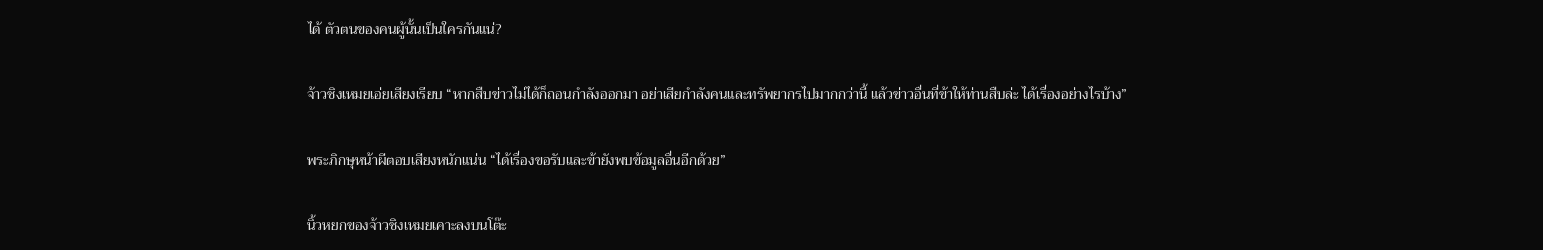ได้ ตัวตนของคนผู้นั้นเป็นใครกันแน่?

จ้าวชิงเหมยเอ่ยเสียงเรียบ “หากสืบข่าวไม่ได้ก็ถอนกำลังออกมา อย่าเสียกำลังคนและทรัพยากรไปมากกว่านี้ แล้วข่าวอื่นที่ข้าให้ท่านสืบล่ะ ได้เรื่องอย่างไรบ้าง”

พระภิกษุหน้าผีตอบเสียงหนักแน่น “ได้เรื่องขอรับและข้ายังพบข้อมูลอื่นอีกด้วย”

นิ้วหยกของจ้าวชิงเหมยเคาะลงบนโต๊ะ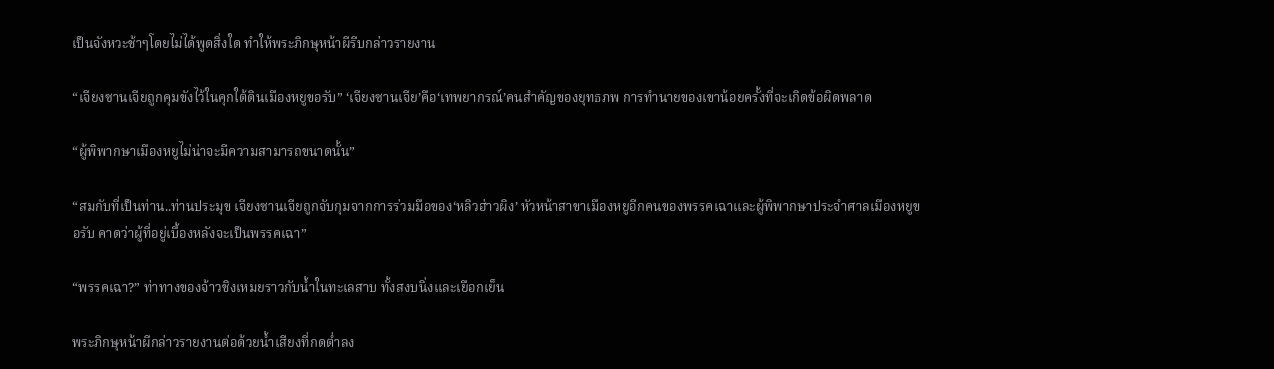เป็นจังหวะช้าๆโดยไม่ได้พูดสิ่งใด ทำให้พระภิกษุหน้าผีรีบกล่าวรายงาน

“เจียงซานเจียถูกคุมขังไว้ในคุกใต้ดินเมืองหยูขอรับ” ‘เจียงซานเจีย’คือ‘เทพยากรณ์’คนสำคัญของยุทธภพ การทำนายของเขาน้อยครั้งที่จะเกิดข้อผิดพลาด

“ผู้พิพากษาเมืองหยูไม่น่าจะมีความสามารถขนาดนั้น”

“สมกับที่เป็นท่าน..ท่านประมุข เจียงซานเจียถูกจับกุมจากการร่วมมือของ‘หลิวฮ่าวผิง’ หัวหน้าสาขาเมืองหยูอีกคนของพรรคเฉาและผู้พิพากษาประจำศาลเมืองหยูขอรับ คาดว่าผู้ที่อยู่เบื้องหลังจะเป็นพรรคเฉา”

“พรรคเฉา?” ท่าทางของจ้าวชิงเหมยราวกับน้ำในทะเลสาบ ทั้งสงบนิ่งและเยือกเย็น

พระภิกษุหน้าผีกล่าวรายงานต่อด้วยน้ำเสียงที่กดต่ำลง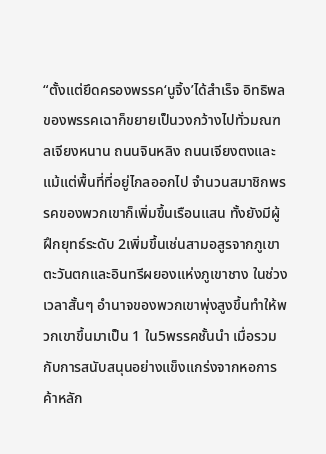“ตั้งแต่ยึดครองพรรค‘นูจิ้ง’ได้สำเร็จ อิทธิพลของพรรคเฉาก็ขยายเป็นวงกว้างไปทั่วมณฑลเจียงหนาน ถนนจินหลิง ถนนเจียงตงและแม้แต่พื้นที่ที่อยู่ไกลออกไป จำนวนสมาชิกพรรคของพวกเขาก็เพิ่มขึ้นเรือนแสน ทั้งยังมีผู้ฝึกยุทธ์ระดับ 2เพิ่มขึ้นเช่นสามอสูรจากภูเขาตะวันตกและอินทรีผยองแห่งภูเขาชาง ในช่วงเวลาสั้นๆ อำนาจของพวกเขาพุ่งสูงขึ้นทำให้พวกเขาขึ้นมาเป็น 1 ใน5พรรคชั้นนำ เมื่อรวมกับการสนับสนุนอย่างแข็งแกร่งจากหอการค้าหลัก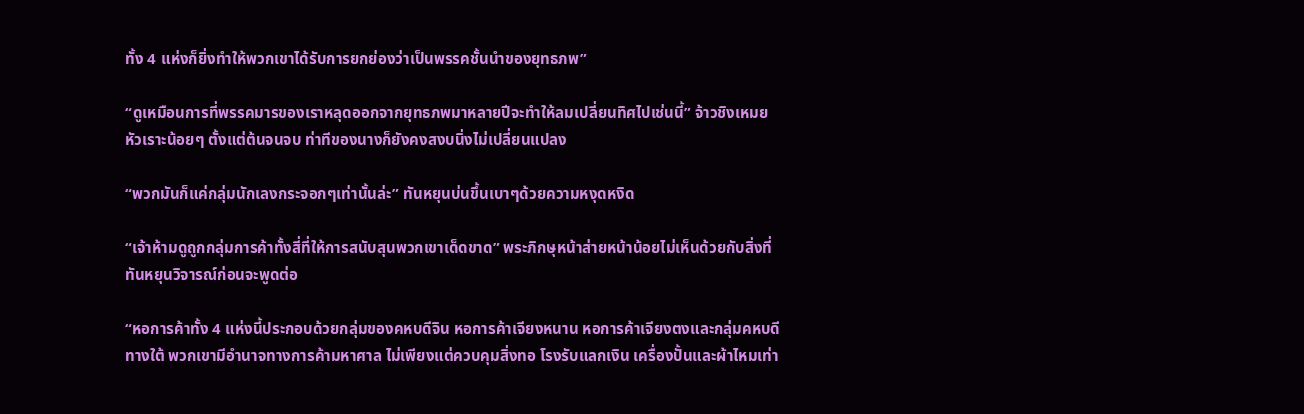ทั้ง 4 แห่งก็ยิ่งทำให้พวกเขาได้รับการยกย่องว่าเป็นพรรคชั้นนำของยุทธภพ”

“ดูเหมือนการที่พรรคมารของเราหลุดออกจากยุทธภพมาหลายปีจะทำให้ลมเปลี่ยนทิศไปเช่นนี้” จ้าวชิงเหมยหัวเราะน้อยๆ ตั้งแต่ต้นจนจบ ท่าทีของนางก็ยังคงสงบนิ่งไม่เปลี่ยนแปลง

“พวกมันก็แค่กลุ่มนักเลงกระจอกๆเท่านั้นล่ะ” ทันหยุนบ่นขึ้นเบาๆด้วยความหงุดหงิด

“เจ้าห้ามดูถูกกลุ่มการค้าทั้งสี่ที่ให้การสนับสุนพวกเขาเด็ดขาด” พระภิกษุหน้าส่ายหน้าน้อยไม่เห็นด้วยกับสิ่งที่ทันหยุนวิจารณ์ก่อนจะพูดต่อ

“หอการค้าทั้ง 4 แห่งนี้ประกอบด้วยกลุ่มของคหบดีจิน หอการค้าเจียงหนาน หอการค้าเจียงตงและกลุ่มคหบดีทางใต้ พวกเขามีอำนาจทางการค้ามหาศาล ไม่เพียงแต่ควบคุมสิ่งทอ โรงรับแลกเงิน เครื่องปั้นและผ้าไหมเท่า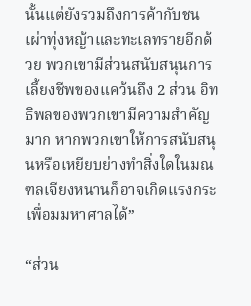นั้นแต่ยังรวมถึงการค้ากับชนเผ่าทุ่งหญ้าและทะเลทรายอีกด้วย พวกเขามีส่วนสนับสนุนการเลี้ยงชีพของแคว้นถึง 2 ส่วน อิทธิพลของพวกเขามีความสำคัญมาก หากพวกเขาให้การสนับสนุนหรือเหยียบย่างทำสิ่งใดในมณฑลเจียงหนานก็อาจเกิดแรงกระเพื่อมมหาศาลได้”

“ส่วน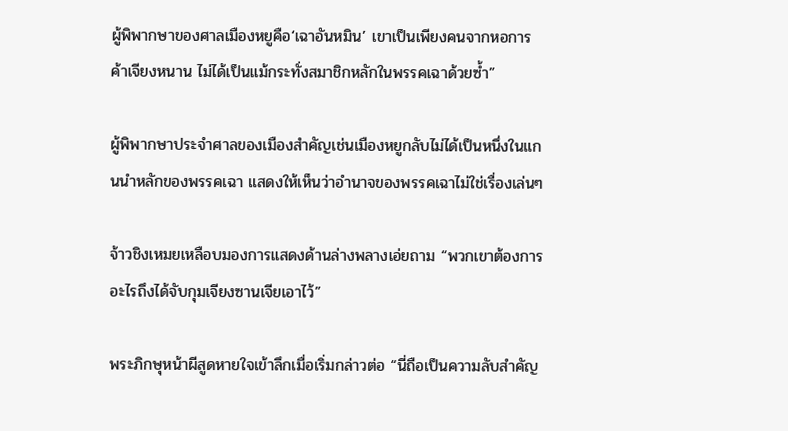ผู้พิพากษาของศาลเมืองหยูคือ‘เฉาอันหมิน’ เขาเป็นเพียงคนจากหอการค้าเจียงหนาน ไม่ได้เป็นแม้กระทั่งสมาชิกหลักในพรรคเฉาด้วยซ้ำ”

ผู้พิพากษาประจำศาลของเมืองสำคัญเช่นเมืองหยูกลับไม่ได้เป็นหนึ่งในแกนนำหลักของพรรคเฉา แสดงให้เห็นว่าอำนาจของพรรคเฉาไม่ใช่เรื่องเล่นๆ

จ้าวชิงเหมยเหลือบมองการแสดงด้านล่างพลางเอ่ยถาม “พวกเขาต้องการอะไรถึงได้จับกุมเจียงซานเจียเอาไว้”

พระภิกษุหน้าผีสูดหายใจเข้าลึกเมื่อเริ่มกล่าวต่อ “นี่ถือเป็นความลับสำคัญ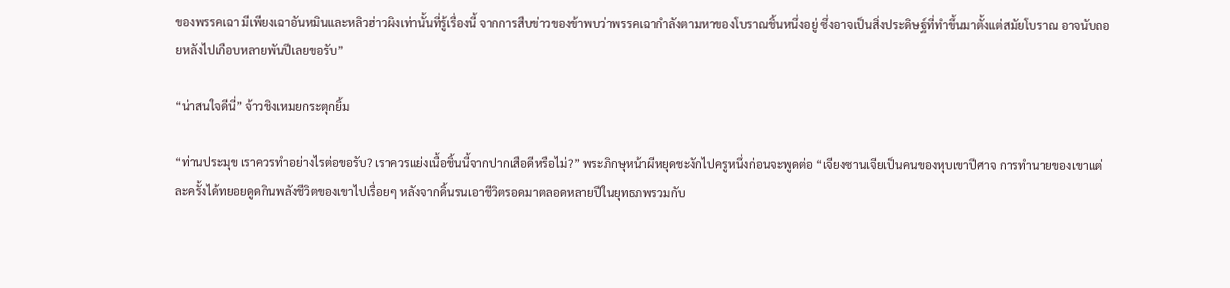ของพรรคเฉา มีเพียงเฉาอันหมินและหลิวฮ่าวผิงเท่านั้นที่รู้เรื่องนี้ จากการสืบข่าวของข้าพบว่าพรรคเฉากำลังตามหาของโบราณชิ้นหนึ่งอยู่ ซึ่งอาจเป็นสิ่งประดิษฐ์ที่ทำขึ้นมาตั้งแต่สมัยโบราณ อาจนับถอยหลังไปเกือบหลายพันปีเลยขอรับ”

“น่าสนใจดีนี่” จ้าวชิงเหมยกระตุกยิ้ม

“ท่านประมุข เราควรทำอย่างไรต่อขอรับ? เราควรแย่งเนื้อชิ้นนี้จากปากเสือดีหรือไม่?” พระภิกษุหน้าผีหยุดชะงักไปครูหนึ่งก่อนจะพูดต่อ “เจียงซานเจียเป็นคนของหุบเขาปีศาจ การทำนายของเขาแต่ละครั้งได้ทยอยดูดกินพลังชีวิตของเขาไปเรื่อยๆ หลังจากดิ้นรนเอาชีวิตรอดมาตลอดหลายปีในยุทธภพรวมกับ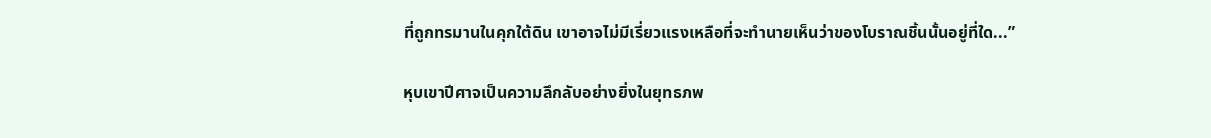ที่ถูกทรมานในคุกใต้ดิน เขาอาจไม่มีเรี่ยวแรงเหลือที่จะทำนายเห็นว่าของโบราณชิ้นนั้นอยู่ที่ใด...”

หุบเขาปีศาจเป็นความลึกลับอย่างยิ่งในยุทธภพ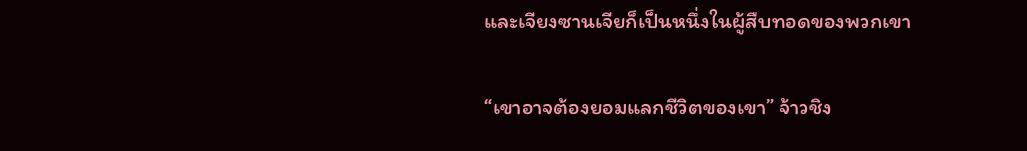และเจียงซานเจียก็เป็นหนึ่งในผู้สืบทอดของพวกเขา

“เขาอาจต้องยอมแลกชีวิตของเขา” จ้าวชิง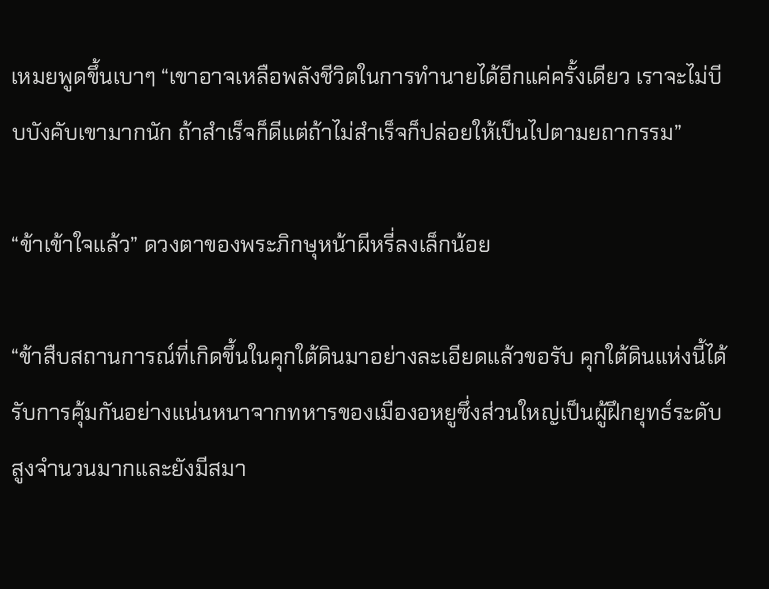เหมยพูดขึ้นเบาๆ “เขาอาจเหลือพลังชีวิตในการทำนายได้อีกแค่ครั้งเดียว เราจะไม่บีบบังคับเขามากนัก ถ้าสำเร็จก็ดีแต่ถ้าไม่สำเร็จก็ปล่อยให้เป็นไปตามยถากรรม”

“ข้าเข้าใจแล้ว” ดวงตาของพระภิกษุหน้าผีหรี่ลงเล็กน้อย

“ข้าสืบสถานการณ์ที่เกิดขึ้นในคุกใต้ดินมาอย่างละเอียดแล้วขอรับ คุกใต้ดินแห่งนี้ได้รับการคุ้มกันอย่างแน่นหนาจากทหารของเมืองอหยูซึ่งส่วนใหญ่เป็นผู้ฝึกยุทธ์ระดับสูงจำนวนมากและยังมีสมา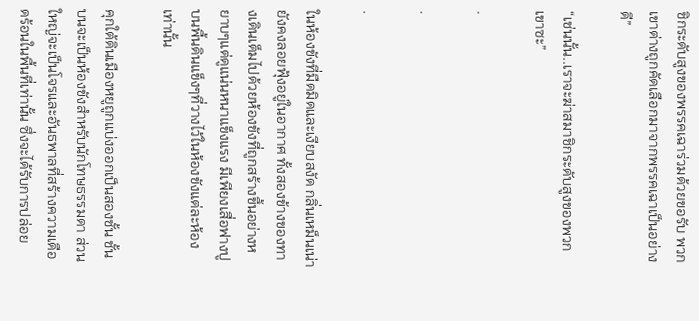ชิกระดับสูงของพรรคเฉาร่วมด้วยขอรับ พวกเขาต่างถูกคัดเลือกมาจากพรรคเฉาเป็นอย่างดี”

“เช่นนั้น..เราจะฆ่าสมาชิกระดับสูงของพวกเขาซะ”

.

.

.

ในห้องขังที่มืดมิดและเงียบสงัด กลิ่นเหม็นเน่ายังคงลอยฟุ้งอยู่ในอากาศ ทั้งสองข้างของทางเดินเต็มไปด้วยห้องขังที่ถูกสร้างขึ้นอย่างหยาบๆแต่ดูแน่นหนาแข็งแรง มีเพียงเสื่อฟางปูบนพื้นดินแข็งๆที่วางไว้ในห้องขังแต่ละห้องเท่านั้น

คุกใต้ดินเมืองหยูถูกแบ่งออกเป็นสองชั้น ชั้นบนจะเป็นห้องขังสำหรับนักโทษธรรมดา ส่วนใหญ่จะเป็นโจรและอันธพาลที่สร้างความเดือดร้อนในพื้นที่เท่านั้น ซึ่งจะได้รับการปล่อย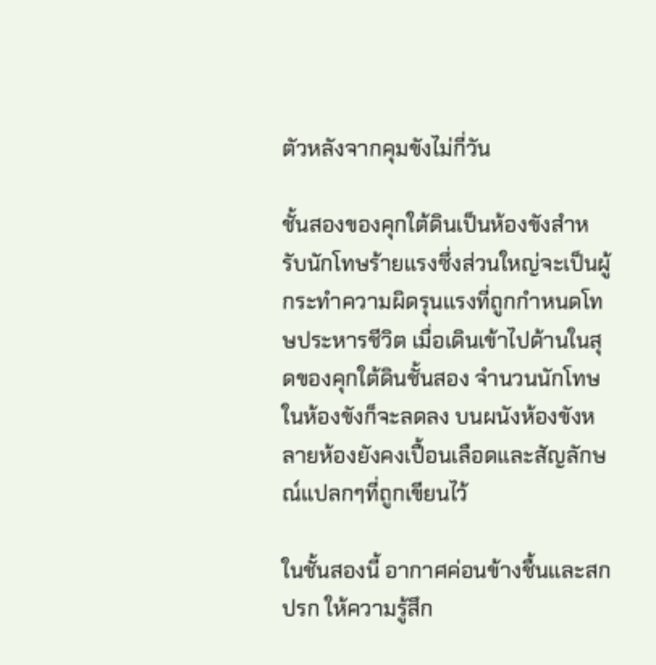ตัวหลังจากคุมขังไม่กี่วัน

ชั้นสองของคุกใต้ดินเป็นห้องขังสำหรับนักโทษร้ายแรงซึ่งส่วนใหญ่จะเป็นผู้กระทำความผิดรุนแรงที่ถูกกำหนดโทษประหารชีวิต เมื่อเดินเข้าไปด้านในสุดของคุกใต้ดินชั้นสอง จำนวนนักโทษในห้องขังก็จะลดลง บนผนังห้องขังหลายห้องยังคงเปื้อนเลือดและสัญลักษณ์แปลกๆที่ถูกเขียนไว้

ในชั้นสองนี้ อากาศค่อนข้างชื้นและสกปรก ให้ความรู้สึก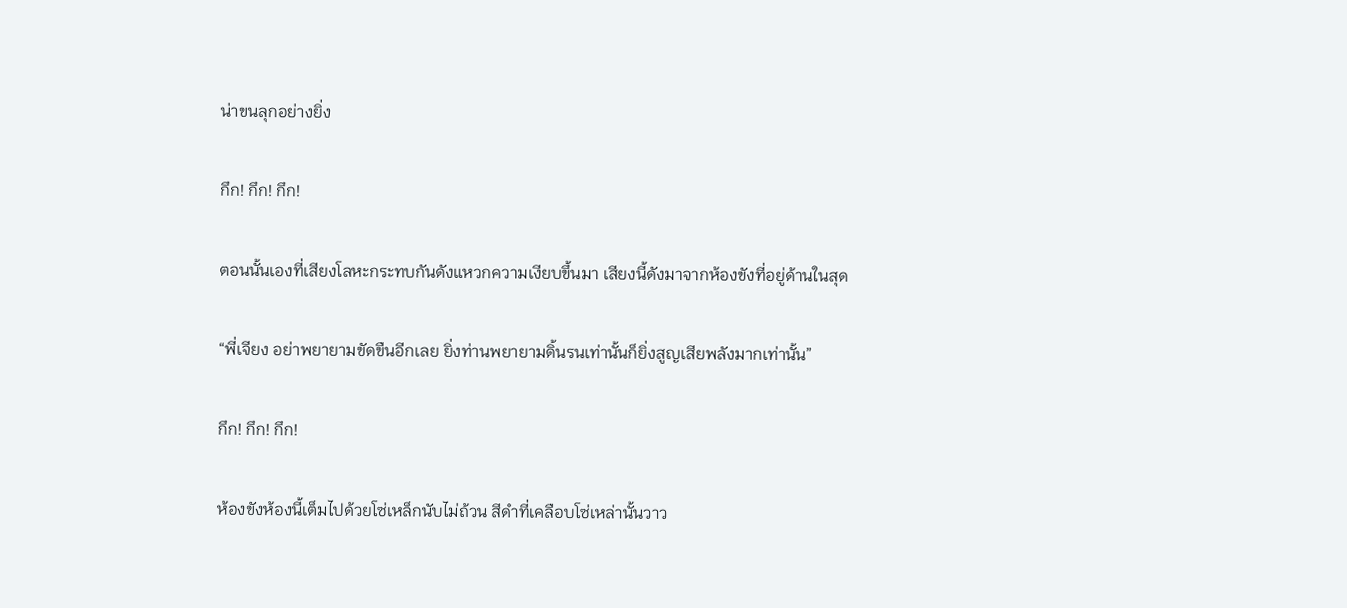น่าขนลุกอย่างยิ่ง

กึก! กึก! กึก!

ตอนนั้นเองที่เสียงโลหะกระทบกันดังแหวกความเงียบขึ้นมา เสียงนี้ดังมาจากห้องขังที่อยู่ด้านในสุด

“พี่เจียง อย่าพยายามขัดขืนอีกเลย ยิ่งท่านพยายามดิ้นรนเท่านั้นก็ยิ่งสูญเสียพลังมากเท่านั้น”

กึก! กึก! กึก!

ห้องขังห้องนี้เต็มไปด้วยโซ่เหล็กนับไม่ถ้วน สีดำที่เคลือบโซ่เหล่านั้นวาว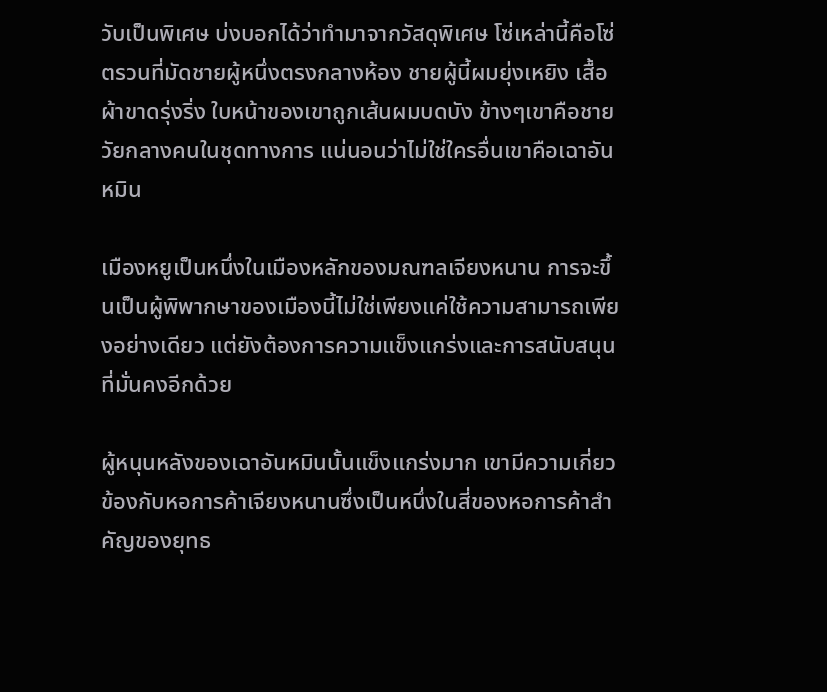วับเป็นพิเศษ บ่งบอกได้ว่าทำมาจากวัสดุพิเศษ โซ่เหล่านี้คือโซ่ตรวนที่มัดชายผู้หนึ่งตรงกลางห้อง ชายผู้นี้ผมยุ่งเหยิง เสื้อผ้าขาดรุ่งริ่ง ใบหน้าของเขาถูกเส้นผมบดบัง ข้างๆเขาคือชายวัยกลางคนในชุดทางการ แน่นอนว่าไม่ใช่ใครอื่นเขาคือเฉาอันหมิน

เมืองหยูเป็นหนึ่งในเมืองหลักของมณฑลเจียงหนาน การจะขึ้นเป็นผู้พิพากษาของเมืองนี้ไม่ใช่เพียงแค่ใช้ความสามารถเพียงอย่างเดียว แต่ยังต้องการความแข็งแกร่งและการสนับสนุนที่มั่นคงอีกด้วย

ผู้หนุนหลังของเฉาอันหมินนั้นแข็งแกร่งมาก เขามีความเกี่ยวข้องกับหอการค้าเจียงหนานซึ่งเป็นหนึ่งในสี่ของหอการค้าสำคัญของยุทธ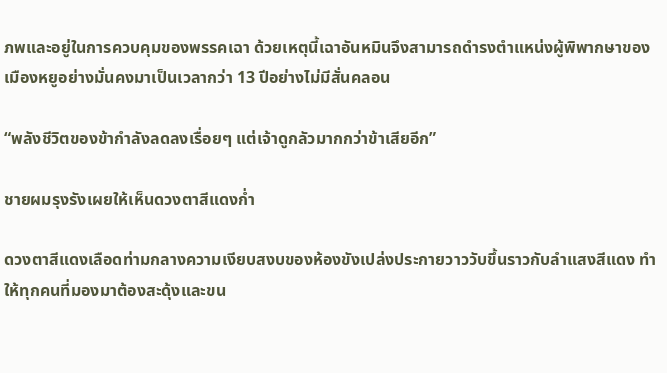ภพและอยู่ในการควบคุมของพรรคเฉา ด้วยเหตุนี้เฉาอันหมินจึงสามารถดำรงตำแหน่งผู้พิพากษาของเมืองหยูอย่างมั่นคงมาเป็นเวลากว่า 13 ปีอย่างไม่มีสั่นคลอน

“พลังชีวิตของข้ากำลังลดลงเรื่อยๆ แต่เจ้าดูกลัวมากกว่าข้าเสียอีก”

ชายผมรุงรังเผยให้เห็นดวงตาสีแดงก่ำ

ดวงตาสีแดงเลือดท่ามกลางความเงียบสงบของห้องขังเปล่งประกายวาววับขึ้นราวกับลำแสงสีแดง ทำให้ทุกคนที่มองมาต้องสะดุ้งและขน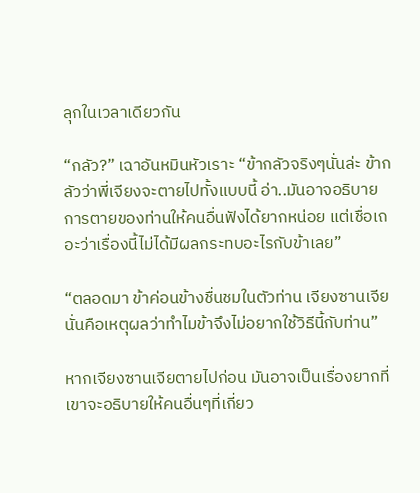ลุกในเวลาเดียวกัน

“กลัว?” เฉาอันหมินหัวเราะ “ข้ากลัวจริงๆนั่นล่ะ ข้ากลัวว่าพี่เจียงจะตายไปทั้งแบบนี้ อ่า..มันอาจอธิบายการตายของท่านให้คนอื่นฟังได้ยากหน่อย แต่เชื่อเถอะว่าเรื่องนี้ไม่ได้มีผลกระทบอะไรกับข้าเลย”

“ตลอดมา ข้าค่อนข้างชื่นชมในตัวท่าน เจียงซานเจีย นั่นคือเหตุผลว่าทำไมข้าจึงไม่อยากใช้วิธีนี้กับท่าน”

หากเจียงซานเจียตายไปก่อน มันอาจเป็นเรื่องยากที่เขาจะอธิบายให้คนอื่นๆที่เกี่ยว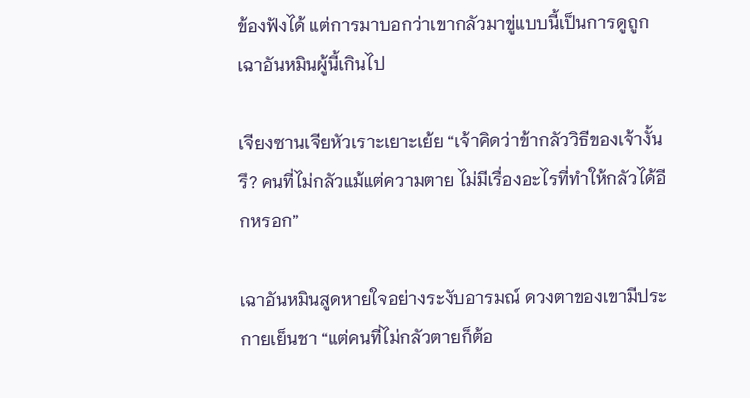ข้องฟังได้ แต่การมาบอกว่าเขากลัวมาขู่แบบนี้เป็นการดูถูกเฉาอันหมินผู้นี้เกินไป

เจียงซานเจียหัวเราะเยาะเย้ย “เจ้าคิดว่าข้ากลัววิธีของเจ้างั้นรึ? คนที่ไม่กลัวแม้แต่ความตาย ไม่มีเรื่องอะไรที่ทำให้กลัวได้อีกหรอก”

เฉาอันหมินสูดหายใจอย่างระงับอารมณ์ ดวงตาของเขามีประกายเย็นชา “แต่คนที่ไม่กลัวตายก็ต้อ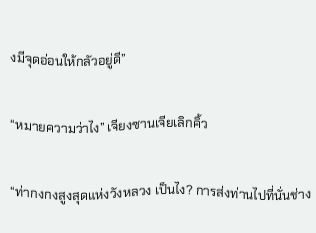งมีจุดอ่อนให้กลัวอยู่ดี”

“หมายความว่าไง” เจียงซานเจียเลิกคิ้ว

“ท่ากงกงสูงสุดแห่งวังหลวง เป็นไง? การส่งท่านไปที่นั่นช่าง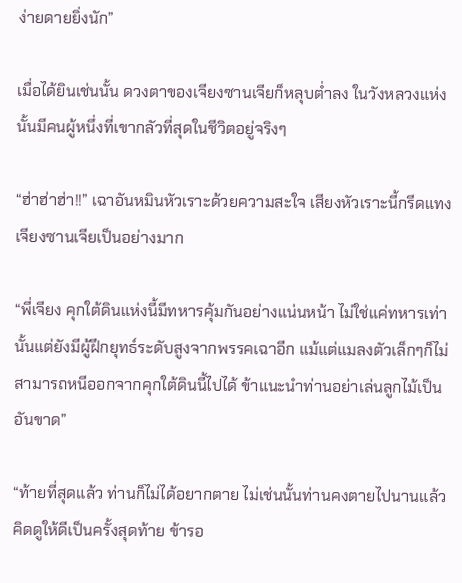ง่ายดายยิ่งนัก”

เมื่อได้ยินเช่นนั้น ดวงตาของเจียงซานเจียก็หลุบต่ำลง ในวังหลวงแห่งนั้นมีคนผู้หนึ่งที่เขากลัวที่สุดในชีวิตอยู่จริงๆ

“ฮ่าฮ่าฮ่า!!” เฉาอันหมินหัวเราะด้วยความสะใจ เสียงหัวเราะนี้กรีดแทงเจียงซานเจียเป็นอย่างมาก

“พี่เจียง คุกใต้ดินแห่งนี้มีทหารคุ้มกันอย่างแน่นหน้า ไม่ใช่แค่ทหารเท่านั้นแต่ยังมีผู้ฝึกยุทธ์ระดับสูงจากพรรคเฉาอีก แม้แต่แมลงตัวเล็กๆก็ไม่สามารถหนีออกจากคุกใต้ดินนี้ไปได้ ข้าแนะนำท่านอย่าเล่นลูกไม้เป็นอันขาด”

“ท้ายที่สุดแล้ว ท่านก็ไม่ได้อยากตาย ไม่เช่นนั้นท่านคงตายไปนานแล้ว คิดดูให้ดีเป็นครั้งสุดท้าย ข้ารอ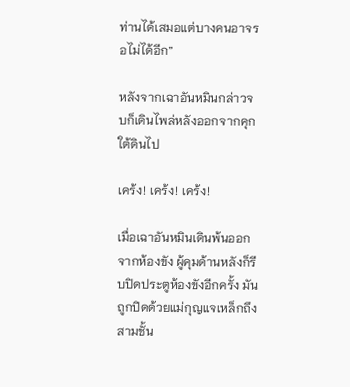ท่านได้เสมอแต่บางคนอาจรอไม่ได้อีก”

หลังจากเฉาอันหมินกล่าวจบก็เดินไพล่หลังออกจากคุกใต้ดินไป

เคร้ง! เคร้ง! เคร้ง!

เมื่อเฉาอันหมินเดินพ้นออกจากห้องขัง ผู้คุมด้านหลังก็รีบปิดประตูห้องขังอีกครั้ง มันถูกปิดด้วยแม่กุญแจเหล็กถึงสามชั้น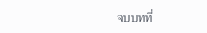จบบทที่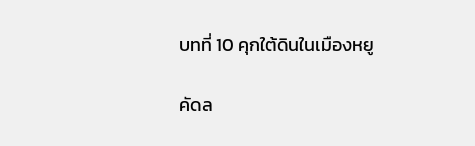บทที่ 10 คุกใต้ดินในเมืองหยู

คัดล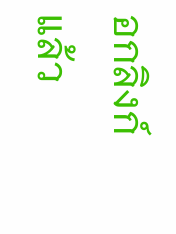อกลิงก์แล้ว